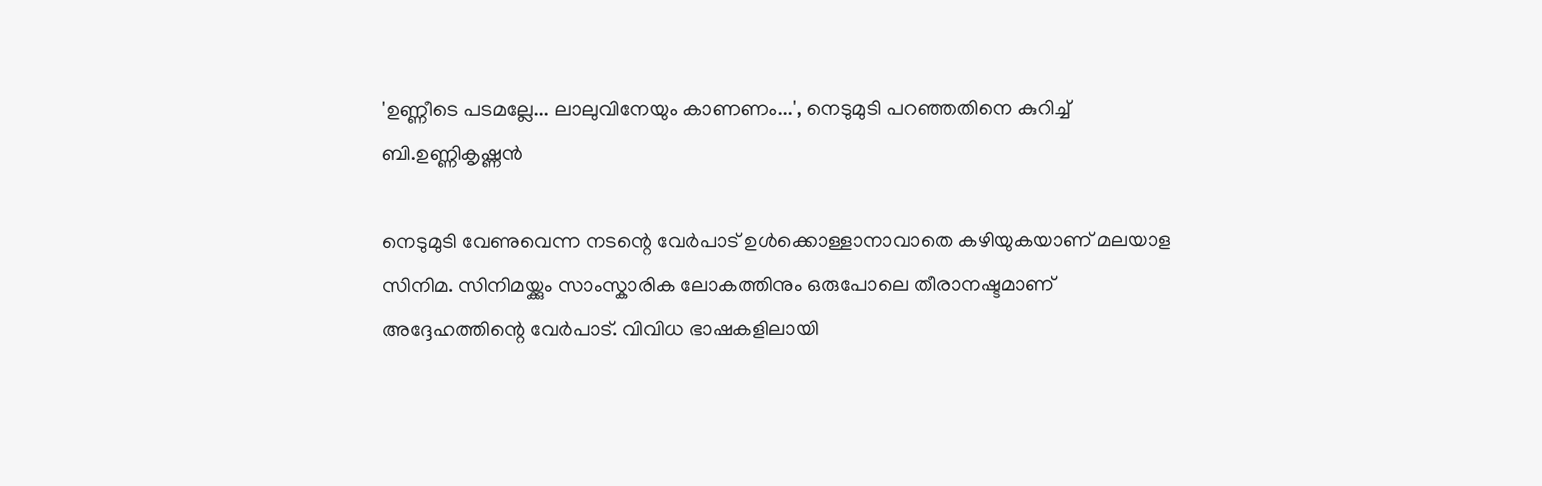'ഉണ്ണീടെ പടമല്ലേ... ലാലുവിനേയും കാണണം...', നെടുമുടി പറഞ്ഞതിനെ കുറിച്ച് ബി.ഉണ്ണികൃഷ്ണൻ

നെടുമുടി വേണുവെന്ന നടന്റെ വേർപാട് ഉൾക്കൊള്ളാനാവാതെ കഴിയുകയാണ് മലയാള സിനിമ. സിനിമയ്ക്കും സാംസ്കാരിക ലോകത്തിനും ഒരുപോലെ തീരാനഷ്ടമാണ് അദ്ദേഹത്തിന്റെ വേർപാട്. വിവിധ ഭാഷകളിലായി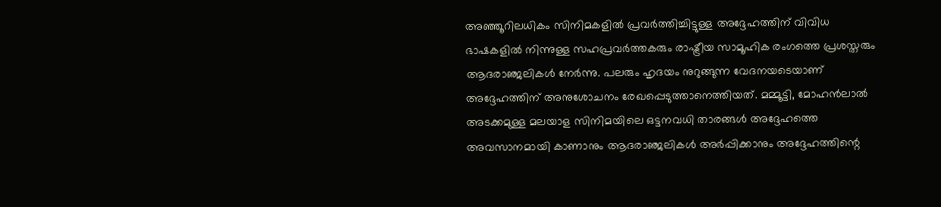അഞ്ഞൂറിലധികം സിനിമകളിൽ പ്രവർത്തിച്ചിട്ടുള്ള അദ്ദേഹത്തിന് വിവിധ ഭാഷകളിൽ നിന്നുള്ള സഹപ്രവർത്തകരും രാഷ്ട്രീയ സാമൂഹിക രംഗത്തെ പ്രശസ്തരും ആദരാഞ്ജലികൾ നേർന്നു. പലരും ഹൃദയം നുറുങ്ങുന്ന വേദനയടെയാണ് അദ്ദേഹത്തിന് അനുശോചനം രേഖപ്പെടുത്താനെത്തിയത്. മമ്മൂട്ടി, മോഹൻലാൽ അടക്കമുള്ള മലയാള സിനിമയിലെ ഒട്ടനവധി താരങ്ങൾ അദ്ദേഹത്തെ അവസാനമായി കാണാനും ആദരാഞ്ജലികൾ അർപ്പിക്കാനും അദ്ദേഹത്തിന്റെ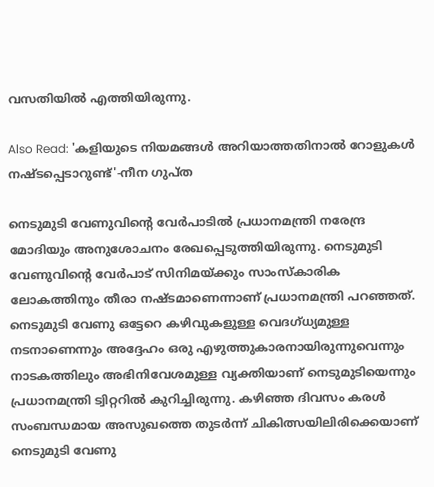വസതിയിൽ എത്തിയിരുന്നു.

Also Read: 'കളിയുടെ നിയമങ്ങൾ അറിയാത്തതിനാൽ റോളുകൾ നഷ്ടപ്പെടാറുണ്ട്'-നീന ഗുപ്ത

നെടുമുടി വേണുവിന്റെ വേര്‍പാടിൽ പ്രധാനമന്ത്രി നരേന്ദ്ര മോദിയും അനുശോചനം രേഖപ്പെടുത്തിയിരുന്നു. നെടുമുടി വേണുവിന്റെ വേര്‍പാട് സിനിമയ്‌ക്കും സാംസ്‌കാരിക ലോകത്തിനും തീരാ നഷ്ടമാണെന്നാണ് പ്രധാനമന്ത്രി പറഞ്ഞത്. നെടുമുടി വേണു ഒട്ടേറെ കഴിവുകളുള്ള വെദഗ്ധ്യമുള്ള നടനാണെന്നും അദ്ദേഹം ഒരു എഴുത്തുകാരനായിരുന്നുവെന്നും നാടകത്തിലും അഭിനിവേശമുള്ള വ്യക്തിയാണ് നെടുമുടിയെന്നും പ്രധാനമന്ത്രി ട്വിറ്ററില്‍ കുറിച്ചിരുന്നു. കഴിഞ്ഞ ദിവസം കരള്‍ സംബന്ധമായ അസുഖത്തെ തുടര്‍ന്ന് ചികിത്സയിലിരിക്കെയാണ് നെടുമുടി വേണു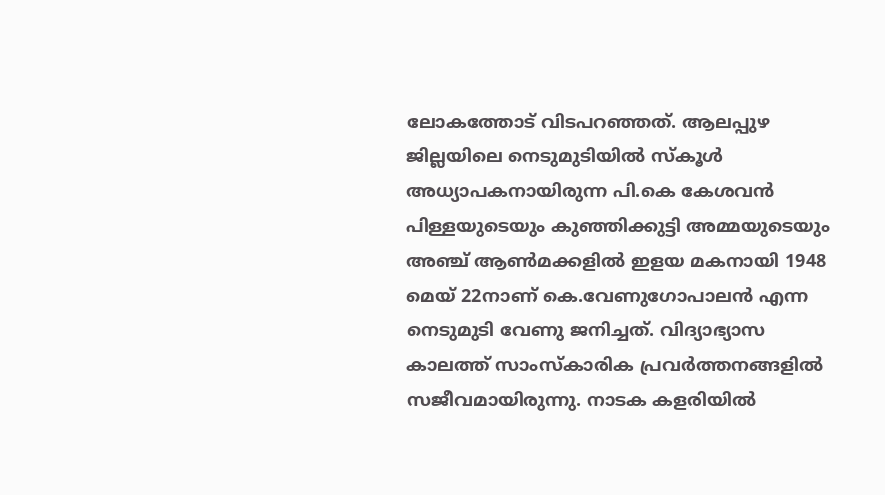ലോകത്തോട് വിടപറഞ്ഞത്. ആലപ്പുഴ ജില്ലയിലെ നെടുമുടിയില്‍ സ്‌കൂള്‍ അധ്യാപകനായിരുന്ന പി.കെ കേശവന്‍ പിള്ളയുടെയും കുഞ്ഞിക്കുട്ടി അമ്മയുടെയും അഞ്ച് ആണ്‍മക്കളില്‍ ഇളയ മകനായി 1948 മെയ് 22നാണ് കെ.വേണുഗോപാലന്‍ എന്ന നെടുമുടി വേണു ജനിച്ചത്. വിദ്യാഭ്യാസ കാലത്ത് സാംസ്‌കാരിക പ്രവര്‍ത്തനങ്ങളില്‍ സജീവമായിരുന്നു. നാടക കളരിയില്‍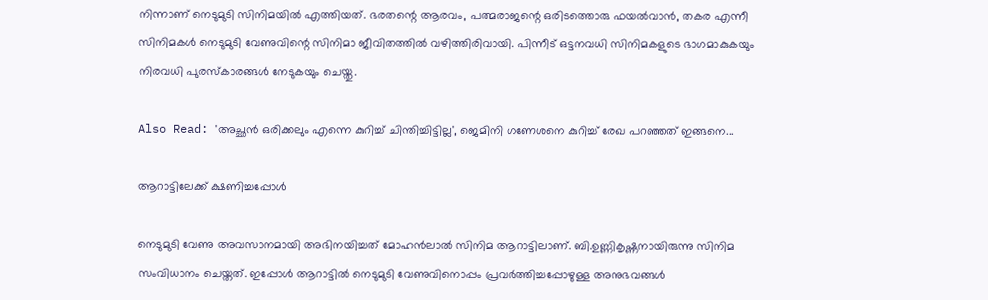നിന്നാണ് നെടുമുടി സിനിമയില്‍ എത്തിയത്. ഭരതന്റെ ആരവം, പത്മരാജന്റെ ഒരിടത്തൊരു ഫയല്‍വാന്‍, തകര എന്നീ സിനിമകള്‍ നെടുമുടി വേണുവിന്റെ സിനിമാ ജീവിതത്തില്‍ വഴിത്തിരിവായി. പിന്നീട് ഒട്ടനവധി സിനിമകളുടെ ഭാഗമാകുകയും നിരവധി പുരസ്കാരങ്ങൾ നേടുകയും ചെയ്തു.

Also Read: 'അച്ഛൻ ഒരിക്കലും എന്നെ കുറിച്ച് ചിന്തിച്ചിട്ടില്ല', ജെമിനി ഗണേശനെ കുറിച്ച് രേഖ പറഞ്ഞത് ഇങ്ങനെ...

ആറാട്ടിലേക്ക് ക്ഷണിച്ചപ്പോൾ

നെടുമുടി വേണു അവസാനമായി അഭിനയിച്ചത് മോഹൻലാൽ സിനിമ ആറാട്ടിലാണ്. ബി.ഉണ്ണികൃഷ്ണനായിരുന്നു സിനിമ സംവിധാനം ചെയ്തത്. ഇപ്പോൾ ആറാട്ടിൽ നെടുമുടി വേണുവിനൊപ്പം പ്രവർത്തിച്ചപ്പോഴുള്ള അനുഭവങ്ങൾ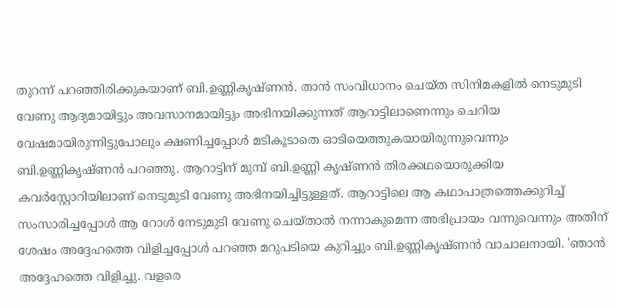തുറന്ന് പറഞ്ഞിരിക്കുകയാണ് ബി.ഉണ്ണികൃഷ്ണൻ. താൻ സംവിധാനം ചെയ്‌ത സിനിമകളിൽ നെടുമുടി വേണു ആദ്യമായിട്ടും അവസാനമായിട്ടും അഭിനയിക്കുന്നത് ആറാട്ടിലാണെന്നും ചെറിയ വേഷമായിരുന്നിട്ടുപോലും ക്ഷണിച്ചപ്പോൾ മടികൂടാതെ ഓടിയെത്തുകയായിരുന്നുവെന്നും ബി.ഉണ്ണികൃഷ്ണൻ പറഞ്ഞു. ആറാട്ടിന് മുമ്പ് ബി.ഉണ്ണി കൃഷ്ണൻ തിരക്കഥയൊരുക്കിയ കവർസ്റ്റോറിയിലാണ് നെടുമുടി വേണു അഭിനയിച്ചിട്ടുള്ളത്. ആറാട്ടിലെ ആ കഥാപാത്രത്തെക്കുറിച്ച് സംസാരിച്ചപ്പോള്‍ ആ റോള്‍ നേടുമുടി വേണു ചെയ്താല്‍ നന്നാകുമെന്ന അഭിപ്രായം വന്നുവെന്നും അതിന് ശേഷം അദ്ദേഹത്തെ വിളിച്ചപ്പോൾ പറഞ്ഞ മറുപടിയെ കുറിച്ചും ബി.ഉണ്ണികൃഷ്ണൻ വാചാലനായി. 'ഞാന്‍ അദ്ദേഹത്തെ വിളിച്ചു. വളരെ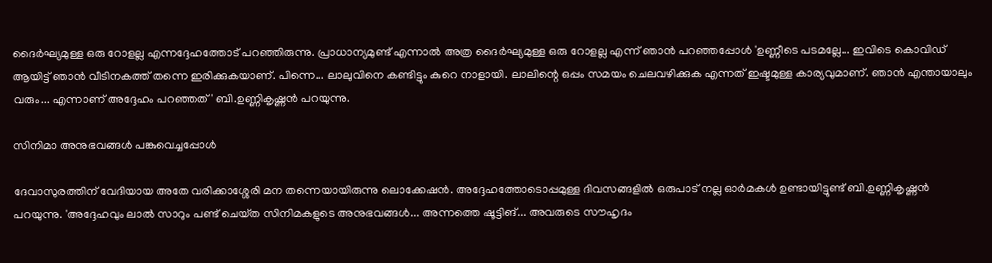ദൈർഘ്യമുള്ള ഒരു റോളല്ല എന്നദ്ദേഹത്തോട് പറഞ്ഞിരുന്നു. പ്രാധാന്യമുണ്ട് എന്നാൽ അത്ര ദൈർഘ്യമുള്ള ഒരു റോളല്ല എന്ന് ഞാൻ പറഞ്ഞപ്പോൾ 'ഉണ്ണീടെ പടമല്ലേ... ഇവിടെ കൊവിഡ് ആയിട്ട് ഞാൻ വീടിനകത്ത് തന്നെ ഇരിക്കുകയാണ്. പിന്നെ... ലാലുവിനെ കണ്ടിട്ടും കുറെ നാളായി. ലാലിന്റെ ഒപ്പം സമയം ചെലവഴിക്കുക എന്നത് ഇഷ്ടമുള്ള കാര്യവുമാണ്. ഞാൻ എന്തായാലും വരും... എന്നാണ് അദ്ദേഹം പറഞ്ഞത്' ബി.ഉണ്ണികൃഷ്ണൻ പറയുന്നു.

സിനിമാ അനുഭവങ്ങൾ പങ്കുവെച്ചപ്പോൾ

ദേവാസുരത്തിന് വേദിയായ അതേ വരിക്കാശ്ശേരി മന തന്നെയായിരുന്നു ലൊക്കേഷൻ. അദ്ദേഹത്തോടൊപ്പമുള്ള ദിവസങ്ങളിൽ ഒരുപാട് നല്ല ഓർമകൾ ഉണ്ടായിട്ടുണ്ട് ബി.ഉണ്ണികൃഷ്ണൻ പറയുന്നു. 'അദ്ദേഹവും ലാൽ സാറും പണ്ട് ചെയ്‌ത സിനിമകളുടെ അനുഭവങ്ങള്‍... അന്നത്തെ ഷൂട്ടിങ്... അവരുടെ സൗഹൃദം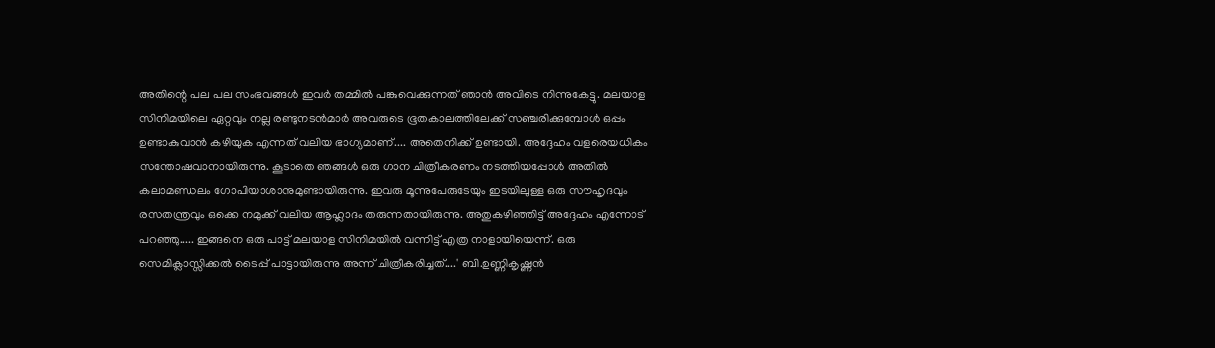അതിന്റെ പല പല സംഭവങ്ങള്‍ ഇവര്‍ തമ്മില്‍ പങ്കുവെക്കുന്നത് ഞാൻ അവിടെ നിന്നുകേട്ടു. മലയാള സിനിമയിലെ ഏറ്റവും നല്ല രണ്ടുനടൻമാർ അവരുടെ ഭൂതകാലത്തിലേക്ക് സഞ്ചരിക്കുമ്പോൾ ഒപ്പം ഉണ്ടാകുവാൻ കഴിയുക എന്നത് വലിയ ഭാഗ്യമാണ്.... അതെനിക്ക് ഉണ്ടായി. അദ്ദേഹം വളരെയധികം സന്തോഷവാനായിരുന്നു. കൂടാതെ ഞങ്ങൾ ഒരു ഗാന ചിത്രീകരണം നടത്തിയപ്പോൾ അതിൽ കലാമണ്ഡലം ഗോപിയാശാനുമുണ്ടായിരുന്നു. ഇവരു മൂന്നുപേരുടേയും ഇടയിലുള്ള ഒരു സൗഹൃദവും രസതന്ത്രവും ഒക്കെ നമുക്ക് വലിയ ആഹ്ലാദം തരുന്നതായിരുന്നു. അതുകഴിഞ്ഞിട്ട് അദ്ദേഹം എന്നോട് പറഞ്ഞു..... ഇങ്ങനെ ഒരു പാട്ട് മലയാള സിനിമയില്‍ വന്നിട്ട് എത്ര നാളായിയെന്ന്. ഒരു സെമിക്ലാസ്സിക്കൽ ടൈപ്പ് പാട്ടായിരുന്നു അന്ന് ചിത്രീകരിച്ചത്....' ബി.ഉണ്ണികൃഷ്ണൻ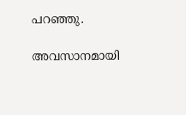പറഞ്ഞു.

അവസാനമായി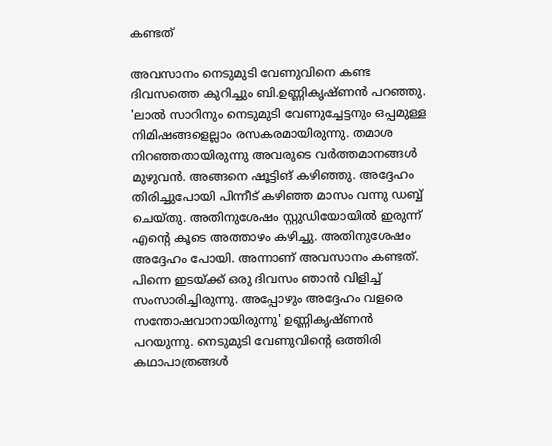കണ്ടത്

അവസാനം നെടുമുടി വേണുവിനെ കണ്ട ദിവസത്തെ കുറിച്ചും ബി.ഉണ്ണികൃഷ്ണൻ പറഞ്ഞു. 'ലാൽ സാറിനും നെടുമുടി വേണുച്ചേട്ടനും ഒപ്പമുള്ള നിമിഷങ്ങളെല്ലാം രസകരമായിരുന്നു. തമാശ നിറഞ്ഞതായിരുന്നു അവരുടെ വര്‍ത്തമാനങ്ങള്‍ മുഴുവൻ. അങ്ങനെ ഷൂട്ടിങ് കഴിഞ്ഞു. അദ്ദേഹം തിരിച്ചുപോയി പിന്നീട് കഴിഞ്ഞ മാസം വന്നു ഡബ്ബ് ചെയ്‌തു. അതിനുശേഷം സ്റ്റുഡിയോയിൽ ഇരുന്ന് എന്റെ കൂടെ അത്താഴം കഴിച്ചു. അതിനുശേഷം അദ്ദേഹം പോയി. അന്നാണ് അവസാനം കണ്ടത്. പിന്നെ ഇടയ്ക്ക് ഒരു ദിവസം ഞാൻ വിളിച്ച് സംസാരിച്ചിരുന്നു. അപ്പോഴും അദ്ദേഹം വളരെ സന്തോഷവാനായിരുന്നു' ഉണ്ണികൃഷ്ണൻ പറയുന്നു. നെടുമുടി വേണുവിന്റെ ഒത്തിരി കഥാപാത്രങ്ങൾ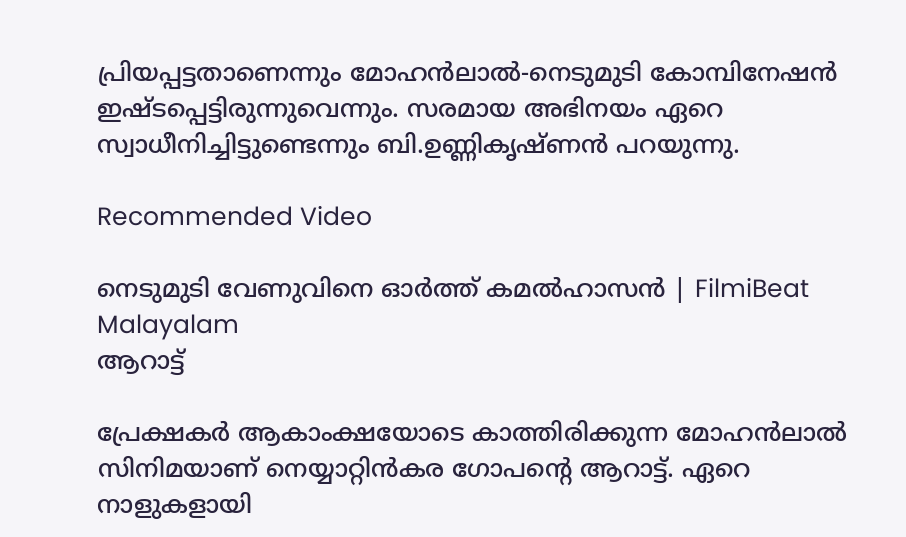പ്രിയപ്പട്ടതാണെന്നും മോഹൻലാൽ-നെടുമുടി കോമ്പിനേഷൻ ഇഷ്ടപ്പെട്ടിരുന്നുവെന്നും. സരമായ അഭിനയം ഏറെ സ്വാധീനിച്ചിട്ടുണ്ടെന്നും ബി.ഉണ്ണികൃഷ്ണൻ പറയുന്നു.

Recommended Video

നെടുമുടി വേണുവിനെ ഓർത്ത് കമൽഹാസൻ | FilmiBeat Malayalam
ആറാട്ട്

പ്രേക്ഷകര്‍ ആകാംക്ഷയോടെ കാത്തിരിക്കുന്ന മോഹൻലാൽ സിനിമയാണ് നെയ്യാറ്റിൻകര ഗോപന്റെ ആറാട്ട്. ഏറെ നാളുകളായി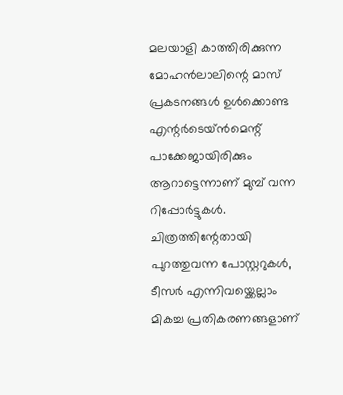മലയാളി കാത്തിരിക്കുന്ന മോഹൻലാലിന്റെ മാസ് പ്രകടനങ്ങൾ ഉൾക്കൊണ്ട എന്റർടെയ്ൻമെന്റ് പാക്കേജായിരിക്കും ആറാട്ടെന്നാണ് മുമ്പ് വന്ന റിപ്പോർട്ടുകൾ. ചിത്രത്തിന്റേതായി പുറത്തുവന്ന പോസ്റ്ററുകൾ, ടീസർ എന്നിവയ്ക്കെല്ലാം മികച്ച പ്രതികരണങ്ങളാണ്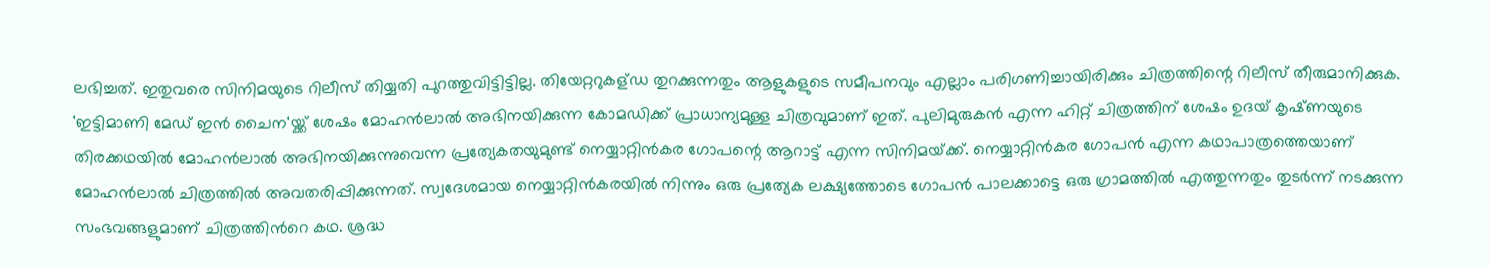ലഭിച്ചത്. ഇതുവരെ സിനിമയുടെ റിലീസ് തിയ്യതി പുറത്തുവിട്ടിട്ടില്ല. തിയേറ്ററുകള്ഡ തുറക്കുന്നതും ആളുകളുടെ സമീപനവും എല്ലാം പരിഗണിച്ചായിരിക്കും ചിത്രത്തിന്റെ റിലീസ് തീരുമാനിക്കുക. 'ഇട്ടിമാണി മേഡ് ഇന്‍ ചൈന'യ്ക്ക് ശേഷം മോഹന്‍ലാല്‍ അഭിനയിക്കുന്ന കോമഡിക്ക് പ്രാധാന്യമുള്ള ചിത്രവുമാണ് ഇത്. പുലിമുരുകൻ എന്ന ഹിറ്റ് ചിത്രത്തിന് ശേഷം ഉദയ് കൃഷ്‍ണയുടെ തിരക്കഥയില്‍ മോഹൻലാല്‍ അഭിനയിക്കുന്നുവെന്ന പ്രത്യേകതയുമുണ്ട് നെയ്യാറ്റിൻകര ഗോപന്റെ ആറാട്ട് എന്ന സിനിമയ്‍ക്ക്. നെയ്യാറ്റിന്‍കര ഗോപന്‍ എന്ന കഥാപാത്രത്തെയാണ് മോഹന്‍ലാല്‍ ചിത്രത്തില്‍ അവതരിപ്പിക്കുന്നത്. സ്വദേശമായ നെയ്യാറ്റിന്‍കരയില്‍ നിന്നും ഒരു പ്രത്യേക ലക്ഷ്യത്തോടെ ഗോപന്‍ പാലക്കാട്ടെ ഒരു ഗ്രാമത്തില്‍ എത്തുന്നതും തുടര്‍ന്ന് നടക്കുന്ന സംഭവങ്ങളുമാണ് ചിത്രത്തിന്‍റെ കഥ. ശ്രദ്ധ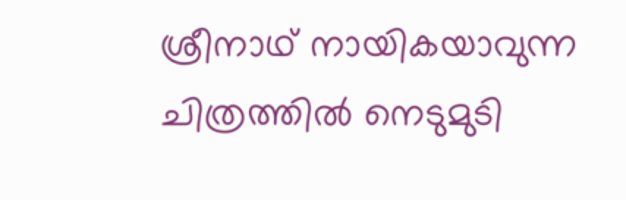ശ്രീനാഥ് നായികയാവുന്ന ചിത്രത്തില്‍ നെടുമുടി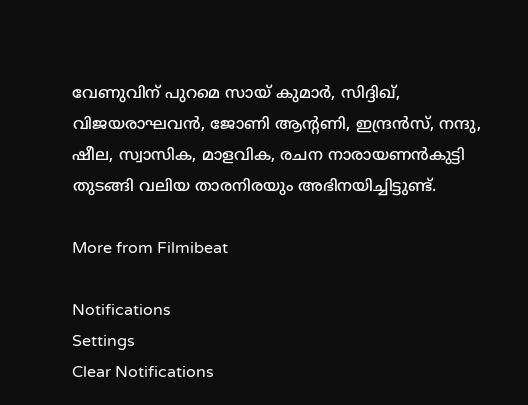വേണുവിന് പുറമെ സായ് കുമാര്‍, സിദ്ദിഖ്, വിജയരാഘവന്‍, ജോണി ആന്‍റണി, ഇന്ദ്രന്‍സ്, നന്ദു, ഷീല, സ്വാസിക, മാളവിക, രചന നാരായണന്‍കുട്ടി തുടങ്ങി വലിയ താരനിരയും അഭിനയിച്ചിട്ടുണ്ട്.

More from Filmibeat

Notifications
Settings
Clear Notifications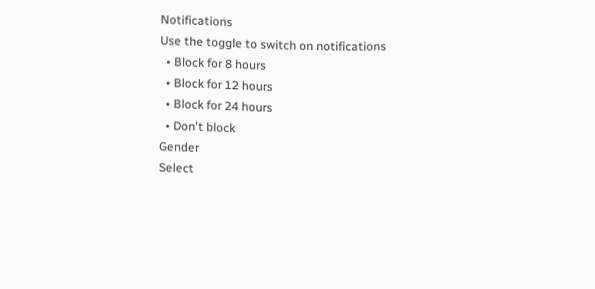Notifications
Use the toggle to switch on notifications
  • Block for 8 hours
  • Block for 12 hours
  • Block for 24 hours
  • Don't block
Gender
Select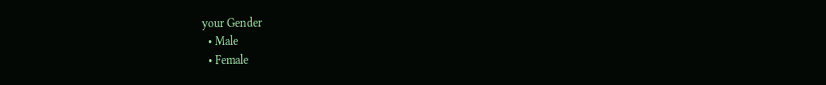your Gender
  • Male
  • Female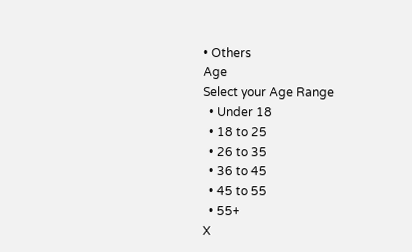• Others
Age
Select your Age Range
  • Under 18
  • 18 to 25
  • 26 to 35
  • 36 to 45
  • 45 to 55
  • 55+
X